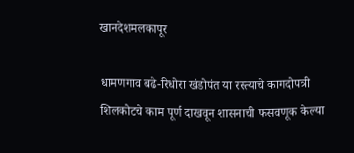खानदेशमलकापूर

धामणगाव बढे-रिधोरा खंडोपंत या रस्त्याचे कागदोपत्री शिलकोटचे काम पूर्ण दाखवून शासनाची फसवणूक केल्या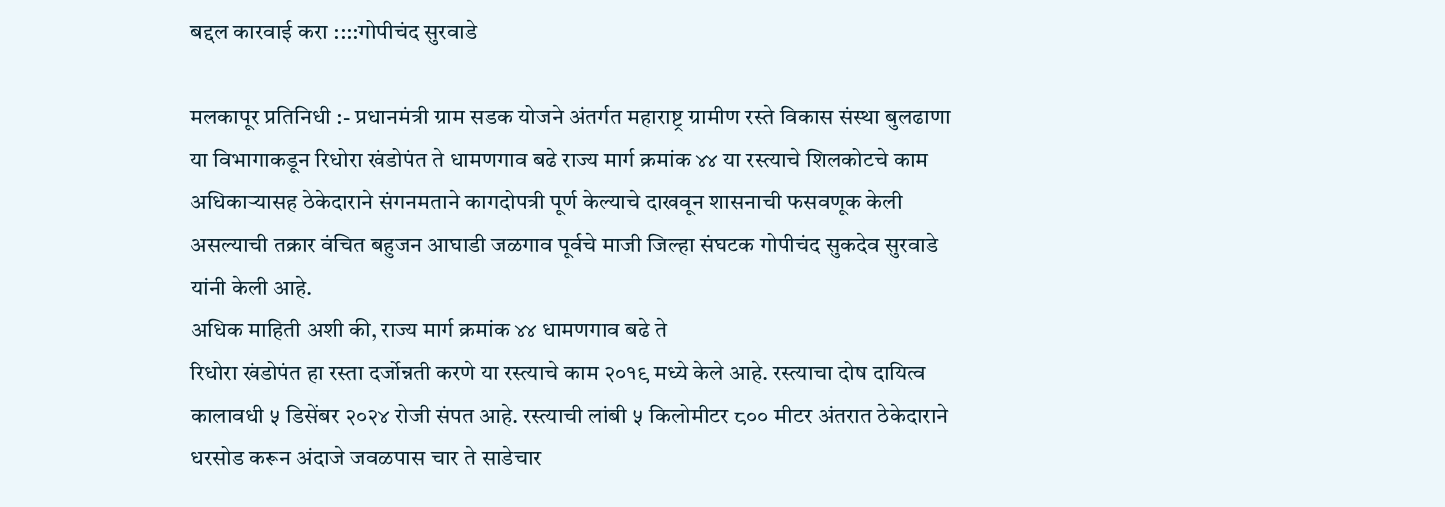बद्दल कारवाई करा ::::गोपीचंद सुरवाडे

मलकापूर प्रतिनिधी :- प्रधानमंत्री ग्राम सडक योजने अंतर्गत महाराष्ट्र ग्रामीण रस्ते विकास संस्था बुलढाणा या विभागाकडून रिधोरा खंडोपंत ते धामणगाव बढे राज्य मार्ग क्रमांक ४४ या रस्त्याचे शिलकोटचे काम अधिकाऱ्यासह ठेकेदाराने संगनमताने कागदोपत्री पूर्ण केल्याचे दाखवून शासनाची फसवणूक केली असल्याची तक्रार वंचित बहुजन आघाडी जळगाव पूर्वचे माजी जिल्हा संघटक गोपीचंद सुकदेव सुरवाडे यांनी केली आहे.
अधिक माहिती अशी की, राज्य मार्ग क्रमांक ४४ धामणगाव बढे ते
रिधोरा खंडोपंत हा रस्ता दर्जोन्नती करणे या रस्त्याचे काम २०१९ मध्ये केले आहे. रस्त्याचा दोष दायित्व कालावधी ५ डिसेंबर २०२४ रोजी संपत आहे. रस्त्याची लांबी ५ किलोमीटर ८०० मीटर अंतरात ठेकेदाराने धरसोड करून अंदाजे जवळपास चार ते साडेचार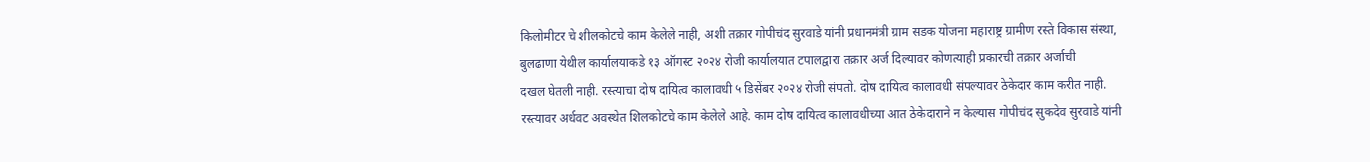किलोमीटर चे शीलकोटचे काम केलेले नाही, अशी तक्रार गोपीचंद सुरवाडे यांनी प्रधानमंत्री ग्राम सडक योजना महाराष्ट्र ग्रामीण रस्ते विकास संस्था, बुलढाणा येथील कार्यालयाकडे १३ ऑगस्ट २०२४ रोजी कार्यालयात टपालद्वारा तक्रार अर्ज दिल्यावर कोणत्याही प्रकारची तक्रार अर्जाची
दखल घेतली नाही. रस्त्याचा दोष दायित्व कालावधी ५ डिसेंबर २०२४ रोजी संपतो. दोष दायित्व कालावधी संपल्यावर ठेकेदार काम करीत नाही. रस्त्यावर अर्धवट अवस्थेत शिलकोटचे काम केलेले आहे. काम दोष दायित्व कालावधीच्या आत ठेकेदाराने न केल्यास गोपीचंद सुकदेव सुरवाडे यांनी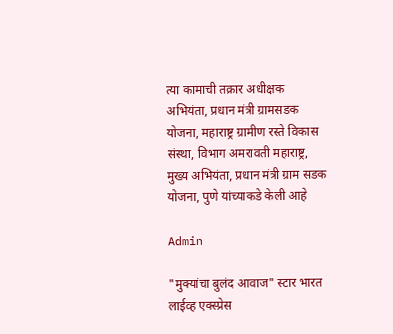त्या कामाची तक्रार अधीक्षक अभियंता, प्रधान मंत्री ग्रामसडक योजना, महाराष्ट्र ग्रामीण रस्ते विकास संस्था, विभाग अमरावती महाराष्ट्र, मुख्य अभियंता, प्रधान मंत्री ग्राम सडक योजना, पुणे यांच्याकडे केली आहे

Admin

"मुक्यांचा बुलंद आवाज" स्टार भारत लाईव्ह एक्स्प्रेस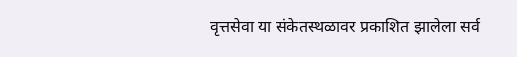वृत्तसेवा या संकेतस्थळावर प्रकाशित झालेला सर्व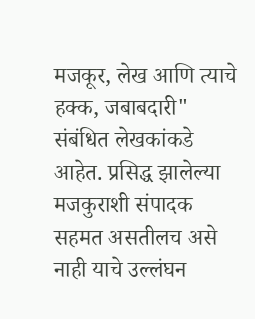मजकूर, लेख आणि त्याचे हक्क, जबाबदारी" संबंधित लेखकांकडे आहेत. प्रसिद्ध झालेल्या मजकुराशी संपादक सहमत असतीलच असे नाही याचे उल्लंघन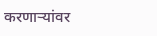करणाऱ्यांवर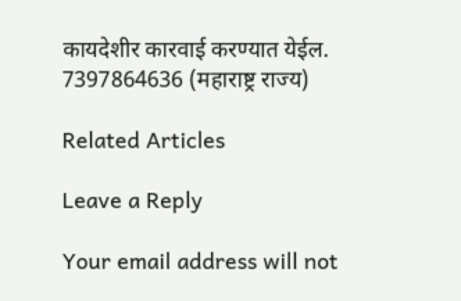कायदेशीर कारवाई करण्यात येईल. 7397864636 (महाराष्ट्र राज्य)

Related Articles

Leave a Reply

Your email address will not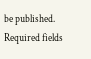be published. Required fields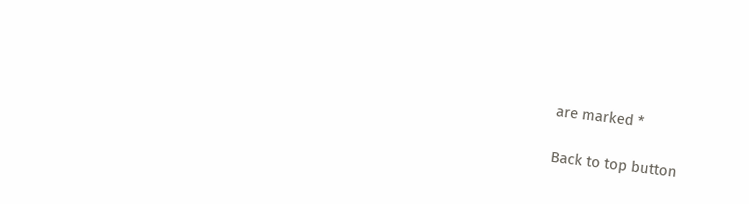are marked *

Back to top button